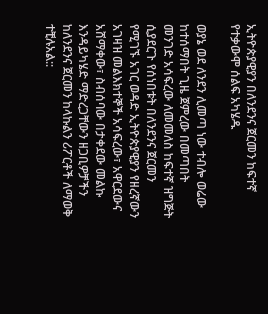ኢትዮጵያዊያን በለንደንና ጀርመን ከፍተኛ የተቃውሞ ሰልፍ አካሄዱ

ወያኔ ወደ ለንደን ሊመጣ ነው ተብሎ ወሬው ከተሰማበት ጊዜ ጀምረው በመጣበት መንገድ አሳፍረው ለመመለስ ከፍተኛ ዝግጅት ሲያደርጉ የሰነበቱት በለንደንና ጀርመን የሚገኙ አገር ወዳድ ኢትዮጵያዊያን የዘረኛውን አገዛዝ መልእክተኞች አሳፍረው፣ አዋርደውና አሸማቀው፣ ስብሰባው በታቀደው መልኩ እንዳይካሄድ ማድረጋቸውን ዘጋቢዎቻችን ከለንደንና ጀርመን ከላኩልን ሪፖርቶች ለማወቅ ተቺሉአል::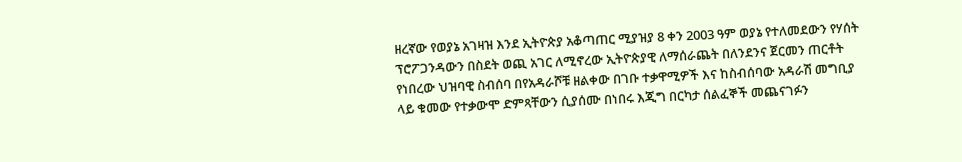ዘረኛው የወያኔ አገዛዝ እንደ ኢትዮጵያ አቆጣጠር ሚያዝያ 8 ቀን 2003 ዓም ወያኔ የተለመደውን የሃሰት ፕሮፖጋንዳውን በስደት ወጪ አገር ለሚኖረው ኢትዮጵያዊ ለማሰራጨት በለንደንና ጀርመን ጠርቶት የነበረው ህዝባዊ ስብሰባ በየአዳራሾቹ ዘልቀው በገቡ ተቃዋሚዎች እና ከስብሰባው አዳራሽ መግቢያ ላይ ቁመው የተቃውሞ ድምጻቸውን ሲያሰሙ በነበሩ እጂግ በርካታ ሰልፈኞች መጨናገፉን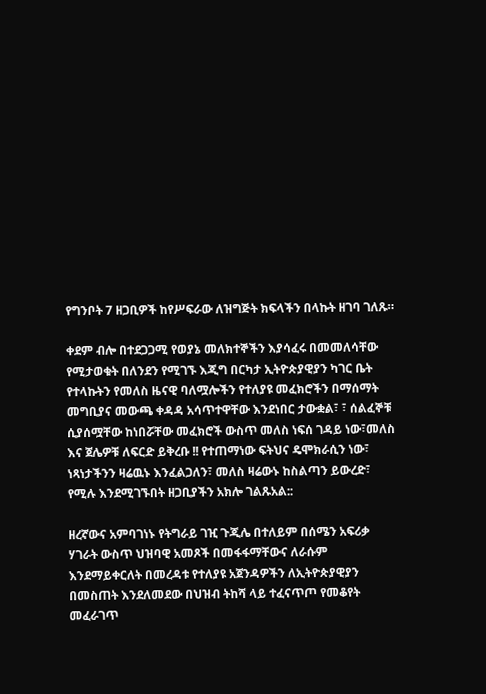የግንቦት 7 ዘጋቢዎች ከየሥፍራው ለዝግጅት ክፍላችን በላኩት ዘገባ ገለጹ።

ቀደም ብሎ በተደጋጋሚ የወያኔ መለክተኞችን እያሳፈሩ በመመለሳቸው የሚታወቁት በለንደን የሚገኙ እጂግ በርካታ ኢትዮጵያዊያን ካገር ቤት የተላኩትን የመለስ ዜናዊ ባለሟሎችን የተለያዩ መፈክሮችን በማሰማት መግቢያና መውጫ ቀዳዳ አሳጥተዋቸው እንደነበር ታውቋል፣ ፣ ሰልፈኞቹ ሲያሰሟቸው ከነበሯቸው መፈክሮች ውስጥ መለስ ነፍሰ ገዳይ ነው፣መለስ እና ጀሌዎቹ ለፍርድ ይቅረቡ !! የተጠማነው ፍትህና ዴሞክራሲን ነው፣ ነጻነታችንን ዛሬዉኑ እንፈልጋለን፣ መለስ ዛሬውኑ ከስልጣን ይውረድ፣ የሚሉ እንደሚገኙበት ዘጋቢያችን አክሎ ገልጹአል::

ዘረኛውና አምባገነኑ የትግራይ ገዢ ጉጂሌ በተለይም በሰሜን አፍሪቃ ሃገራት ውስጥ ህዝባዊ አመጾች በመፋፋማቸውና ለራሱም እንደማይቀርለት በመረዳቱ የተለያዩ አጀንዳዎችን ለኢትዮጵያዊያን በመስጠት እንደለመደው በህዝብ ትከሻ ላይ ተፈናጥጦ የመቆየት መፈራገጥ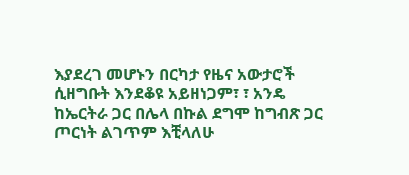እያደረገ መሆኑን በርካታ የዜና አውታሮች ሲዘግቡት እንደቆዩ አይዘነጋም፣ ፣ አንዴ ከኤርትራ ጋር በሌላ በኩል ደግሞ ከግብጽ ጋር ጦርነት ልገጥም እቺላለሁ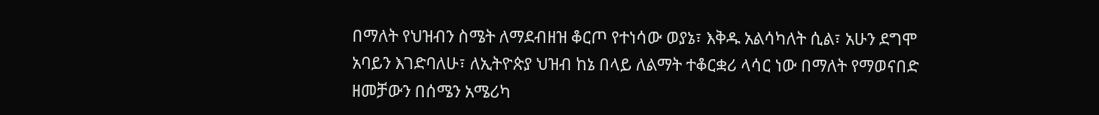በማለት የህዝብን ስሜት ለማደብዘዝ ቆርጦ የተነሳው ወያኔ፣ እቅዱ አልሳካለት ሲል፣ አሁን ደግሞ አባይን እገድባለሁ፣ ለኢትዮጵያ ህዝብ ከኔ በላይ ለልማት ተቆርቋሪ ላሳር ነው በማለት የማወናበድ ዘመቻውን በሰሜን አሜሪካ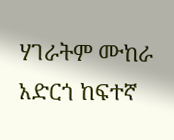ሃገራትም ሙከራ አድርጎ ከፍተኛ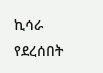ኪሳራ የደረሰበት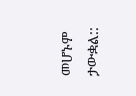መሆኑም ታውቋል::